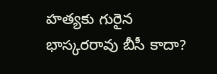హత్యకు గురైన భాస్కరరావు బీసీ కాదా?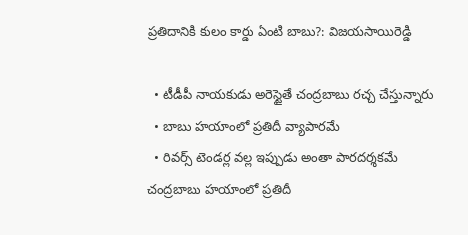ప్రతిదానికి కులం కార్డు ఏంటి బాబు?: విజయసాయిరెడ్డి

  • టీడీపీ నాయకుడు అరెస్టైతే చంద్రబాబు రచ్చ చేస్తున్నారు
  • బాబు హయాంలో ప్రతిదీ వ్యాపారమే
  • రివర్స్ టెండర్ల వల్ల ఇప్పుడు అంతా పారదర్శకమే
చంద్రబాబు హయాంలో ప్రతిదీ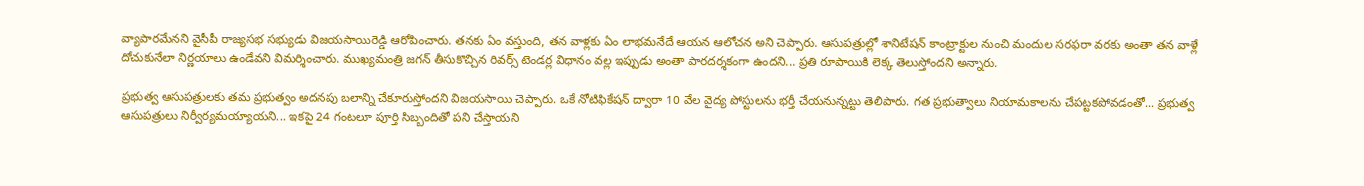వ్యాపారమేనని వైసీపీ రాజ్యసభ సభ్యుడు విజయసాయిరెడ్డి ఆరోపించారు. తనకు ఏం వస్తుంది, తన వాళ్లకు ఏం లాభమనేదే ఆయన ఆలోచన అని చెప్పారు. ఆసుపత్రుల్లో శానిటేషన్ కాంట్రాక్టుల నుంచి మందుల సరఫరా వరకు అంతా తన వాళ్లే దోచుకునేలా నిర్ణయాలు ఉండేవని విమర్శించారు. ముఖ్యమంత్రి జగన్ తీసుకొచ్చిన రివర్స్ టెండర్ల విధానం వల్ల ఇప్పుడు అంతా పారదర్శకంగా ఉందని... ప్రతి రూపాయికి లెక్క తెలుస్తోందని అన్నారు.

ప్రభుత్వ ఆసుపత్రులకు తమ ప్రభుత్వం అదనపు బలాన్ని చేకూరుస్తోందని విజయసాయి చెప్పారు. ఒకే నోటిఫికేషన్ ద్వారా 10 వేల వైద్య పోస్టులను భర్తీ చేయనున్నట్టు తెలిపారు. గత ప్రభుత్వాలు నియామకాలను చేపట్టకపోవడంతో... ప్రభుత్వ ఆసుపత్రులు నిర్వీర్యమయ్యాయని... ఇకపై 24 గంటలూ పూర్తి సిబ్బందితో పని చేస్తాయని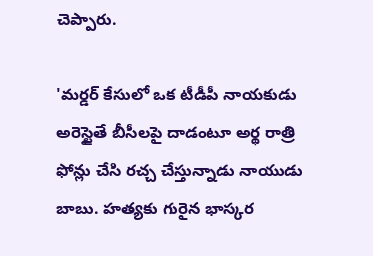చెప్పారు.

'మర్డర్ కేసులో ఒక టీడీపీ నాయకుడు అరెస్టైతే బీసీలపై దాడంటూ అర్థ రాత్రి ఫోన్లు చేసి రచ్చ చేస్తున్నాడు నాయుడు బాబు. హత్యకు గురైన భాస్కర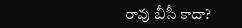రావు బీసీ కాదా?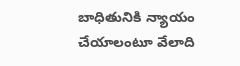బాధితునికి న్యాయం చేయాలంటూ వేలాది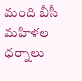మంది బీసీ మహిళల ధర్నాలు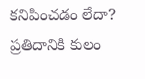కనిపించడం లేదా? ప్రతిదానికి కులం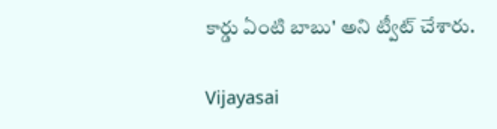కార్డు ఏంటి బాబు' అని ట్వీట్ చేశారు.

Vijayasai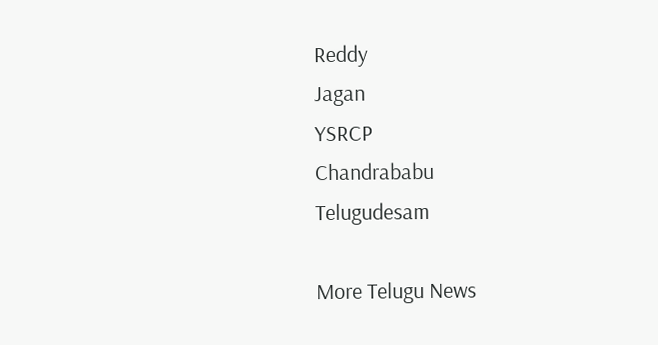Reddy
Jagan
YSRCP
Chandrababu
Telugudesam

More Telugu News